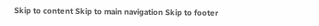Skip to content Skip to main navigation Skip to footer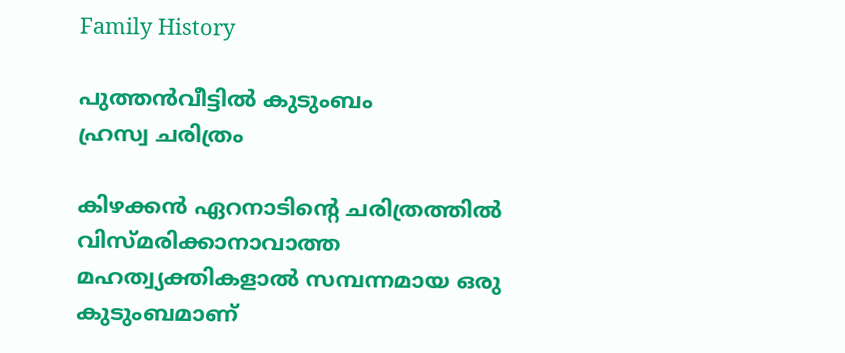Family History

പുത്തന്‍വീട്ടില്‍ കുടുംബം
ഹ്രസ്വ ചരിത്രം

കിഴക്കന്‍ ഏറനാടിന്‍റെ ചരിത്രത്തില്‍ വിസ്മരിക്കാനാവാത്ത മഹത്വ്യക്തികളാല്‍ സമ്പന്നമായ ഒരു കുടുംബമാണ്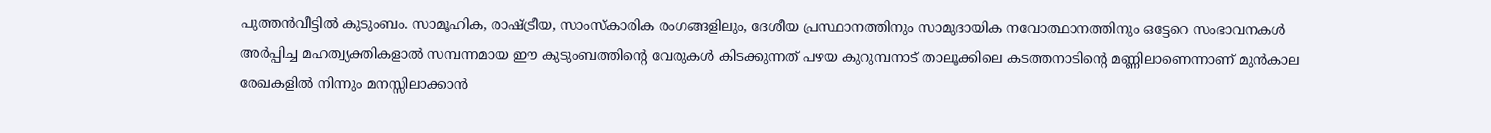പുത്തന്‍വീട്ടില്‍ കുടുംബം. സാമൂഹിക, രാഷ്ട്രീയ, സാംസ്കാരിക രംഗങ്ങളിലും, ദേശീയ പ്രസ്ഥാനത്തിനും സാമുദായിക നവോത്ഥാനത്തിനും ഒട്ടേറെ സംഭാവനകള്‍ അര്‍പ്പിച്ച മഹത്വ്യക്തികളാല്‍ സമ്പന്നമായ ഈ കുടുംബത്തിന്‍റെ വേരുകള്‍ കിടക്കുന്നത് പഴയ കുറുമ്പനാട് താലൂക്കിലെ കടത്തനാടിന്‍റെ മണ്ണിലാണെന്നാണ് മുന്‍കാല രേഖകളില്‍ നിന്നും മനസ്സിലാക്കാന്‍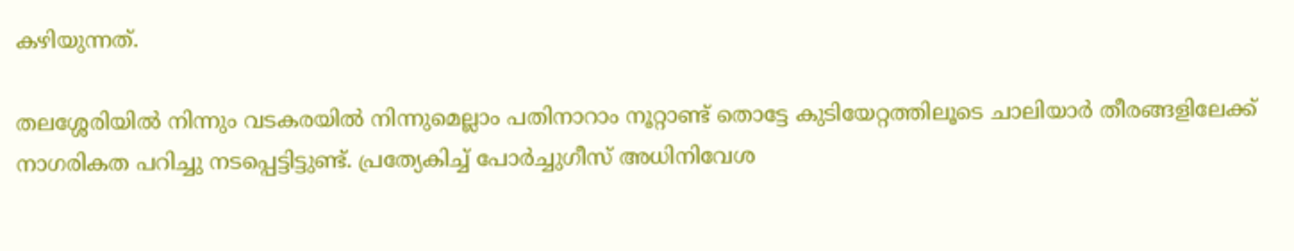കഴിയുന്നത്.

തലശ്ശേരിയില്‍ നിന്നും വടകരയില്‍ നിന്നുമെല്ലാം പതിനാറാം നൂറ്റാണ്ട് തൊട്ടേ കുടിയേറ്റത്തിലൂടെ ചാലിയാര്‍ തീരങ്ങളിലേക്ക് നാഗരികത പറിച്ചു നടപ്പെട്ടിട്ടുണ്ട്. പ്രത്യേകിച്ച് പോര്‍ച്ചുഗീസ് അധിനിവേശ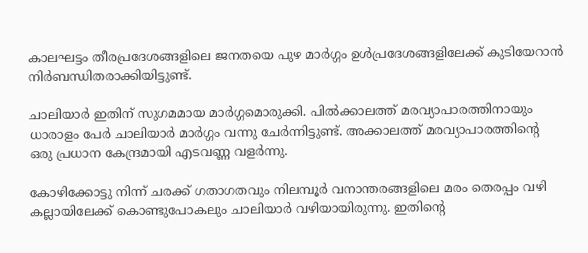കാലഘട്ടം തീരപ്രദേശങ്ങളിലെ ജനതയെ പുഴ മാര്‍ഗ്ഗം ഉള്‍പ്രദേശങ്ങളിലേക്ക് കുടിയേറാന്‍ നിര്‍ബന്ധിതരാക്കിയിട്ടുണ്ട്.

ചാലിയാര്‍ ഇതിന് സുഗമമായ മാര്‍ഗ്ഗമൊരുക്കി. പില്‍ക്കാലത്ത് മരവ്യാപാരത്തിനായും ധാരാളം പേര്‍ ചാലിയാര്‍ മാര്‍ഗ്ഗം വന്നു ചേര്‍ന്നിട്ടുണ്ട്. അക്കാലത്ത് മരവ്യാപാരത്തിന്‍റെ ഒരു പ്രധാന കേന്ദ്രമായി എടവണ്ണ വളര്‍ന്നു.

കോഴിക്കോട്ടു നിന്ന് ചരക്ക് ഗതാഗതവും നിലമ്പൂര്‍ വനാന്തരങ്ങളിലെ മരം തെരപ്പം വഴി കല്ലായിലേക്ക് കൊണ്ടുപോകലും ചാലിയാര്‍ വഴിയായിരുന്നു. ഇതിന്‍റെ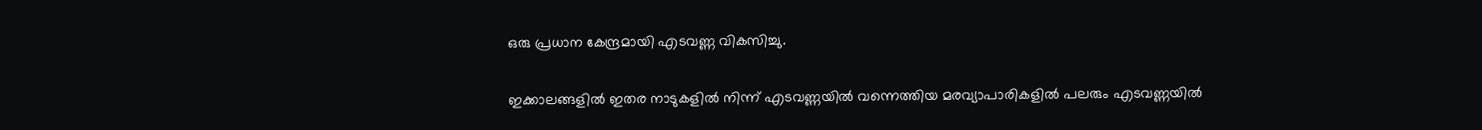ഒരു പ്രധാന കേന്ദ്രമായി എടവണ്ണ വികസിച്ചു.

ഇക്കാലങ്ങളില്‍ ഇതര നാടുകളില്‍ നിന്ന് എടവണ്ണയില്‍ വന്നെത്തിയ മരവ്യാപാരികളില്‍ പലരും എടവണ്ണയില്‍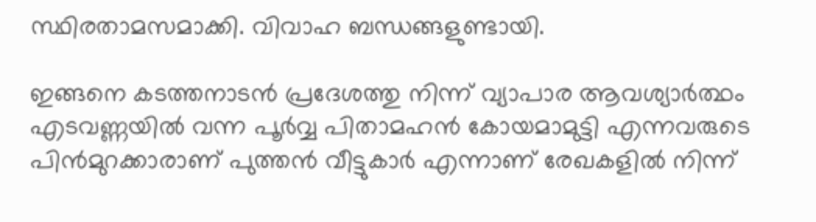സ്ഥിരതാമസമാക്കി. വിവാഹ ബന്ധങ്ങളുണ്ടായി.

ഇങ്ങനെ കടത്തനാടന്‍ പ്രദേശത്തു നിന്ന് വ്യാപാര ആവശ്യാര്‍ത്ഥം എടവണ്ണയില്‍ വന്ന പൂര്‍വ്വ പിതാമഹന്‍ കോയമാമുട്ടി എന്നവരുടെ പിന്‍മുറക്കാരാണ് പുത്തന്‍ വീട്ടുകാര്‍ എന്നാണ് രേഖകളില്‍ നിന്ന്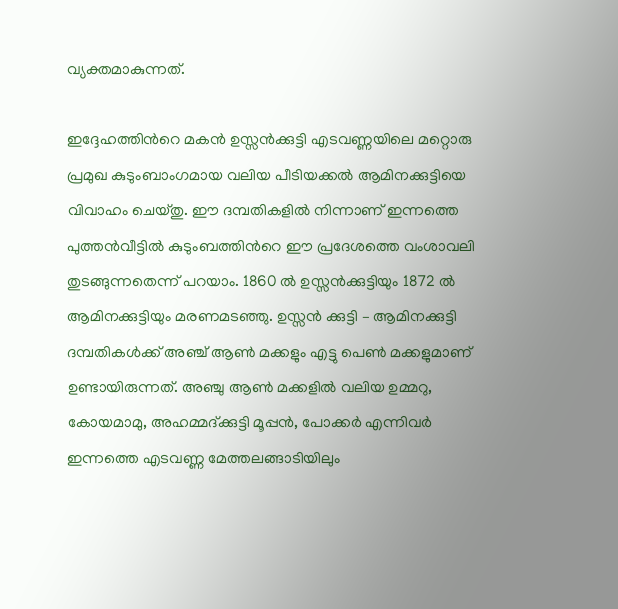വ്യക്തമാകുന്നത്.

ഇദ്ദേഹത്തിന്‍റെ മകന്‍ ഉസ്സന്‍ക്കുട്ടി എടവണ്ണയിലെ മറ്റൊരു പ്രമുഖ കുടുംബാംഗമായ വലിയ പീടിയക്കല്‍ ആമിനക്കുട്ടിയെ വിവാഹം ചെയ്തു. ഈ ദമ്പതികളില്‍ നിന്നാണ് ഇന്നത്തെ പുത്തന്‍വീട്ടില്‍ കുടുംബത്തിന്‍റെ ഈ പ്രദേശത്തെ വംശാവലി തുടങ്ങുന്നതെന്ന് പറയാം. 1860 ല്‍ ഉസ്സന്‍ക്കുട്ടിയും 1872 ല്‍ ആമിനക്കുട്ടിയും മരണമടഞ്ഞു. ഉസ്സന്‍ ക്കുട്ടി – ആമിനക്കുട്ടി ദമ്പതികള്‍ക്ക് അഞ്ച് ആണ്‍ മക്കളും എട്ടു പെണ്‍ മക്കളുമാണ് ഉണ്ടായിരുന്നത്. അഞ്ചു ആണ്‍ മക്കളില്‍ വലിയ ഉമ്മറു, കോയമാമു, അഹമ്മദ്ക്കുട്ടി മൂപ്പന്‍, പോക്കര്‍ എന്നിവര്‍ ഇന്നത്തെ എടവണ്ണ മേത്തലങ്ങാടിയിലും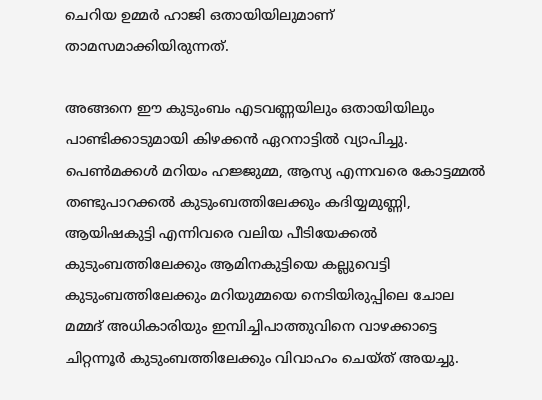ചെറിയ ഉമ്മര്‍ ഹാജി ഒതായിയിലുമാണ് താമസമാക്കിയിരുന്നത്.

അങ്ങനെ ഈ കുടുംബം എടവണ്ണയിലും ഒതായിയിലും പാണ്ടിക്കാടുമായി കിഴക്കന്‍ ഏറനാട്ടില്‍ വ്യാപിച്ചു. പെണ്‍മക്കള്‍ മറിയം ഹജ്ജുമ്മ, ആസ്യ എന്നവരെ കോട്ടമ്മല്‍ തണ്ടുപാറക്കല്‍ കുടുംബത്തിലേക്കും കദിയ്യമുണ്ണി, ആയിഷകുട്ടി എന്നിവരെ വലിയ പീടിയേക്കല്‍ കുടുംബത്തിലേക്കും ആമിനകുട്ടിയെ കല്ലുവെട്ടി കുടുംബത്തിലേക്കും മറിയുമ്മയെ നെടിയിരുപ്പിലെ ചോല മമ്മദ് അധികാരിയും ഇമ്പിച്ചിപാത്തുവിനെ വാഴക്കാട്ടെ ചിറ്റന്നൂര്‍ കുടുംബത്തിലേക്കും വിവാഹം ചെയ്ത് അയച്ചു.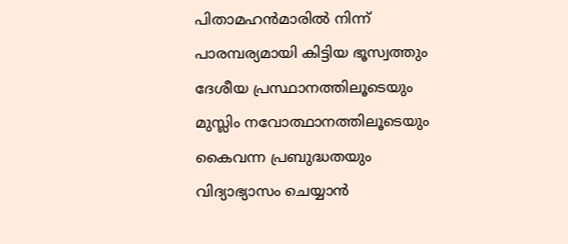പിതാമഹന്‍മാരില്‍ നിന്ന് പാരമ്പര്യമായി കിട്ടിയ ഭൂസ്വത്തും ദേശീയ പ്രസ്ഥാനത്തിലൂടെയും മുസ്ലിം നവോത്ഥാനത്തിലൂടെയും കൈവന്ന പ്രബുദ്ധതയും വിദ്യാഭ്യാസം ചെയ്യാന്‍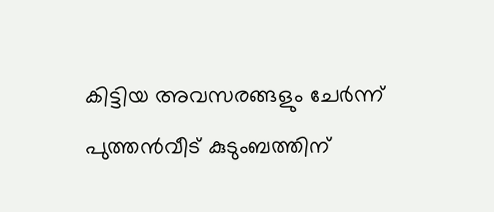കിട്ടിയ അവസരങ്ങളും ചേര്‍ന്ന് പുത്തന്‍വീട് കുടുംബത്തിന്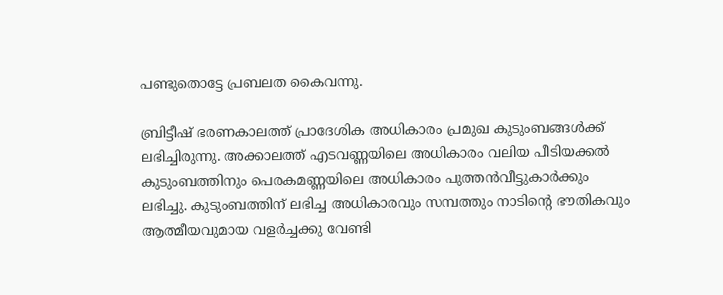പണ്ടുതൊട്ടേ പ്രബലത കൈവന്നു.

ബ്രിട്ടീഷ് ഭരണകാലത്ത് പ്രാദേശിക അധികാരം പ്രമുഖ കുടുംബങ്ങള്‍ക്ക് ലഭിച്ചിരുന്നു. അക്കാലത്ത് എടവണ്ണയിലെ അധികാരം വലിയ പീടിയക്കല്‍ കുടുംബത്തിനും പെരകമണ്ണയിലെ അധികാരം പുത്തന്‍വീട്ടുകാര്‍ക്കും ലഭിച്ചു. കുടുംബത്തിന് ലഭിച്ച അധികാരവും സമ്പത്തും നാടിന്‍റെ ഭൗതികവും ആത്മീയവുമായ വളര്‍ച്ചക്കു വേണ്ടി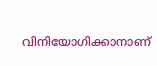വിനിയോഗിക്കാനാണ്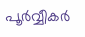പൂര്‍വ്വീകര്‍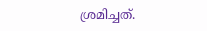ശ്രമിച്ചത്.